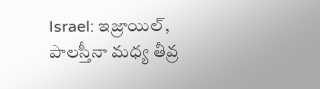Israel: ఇజ్రాయిల్, పాలస్తీనా మధ్య తీవ్ర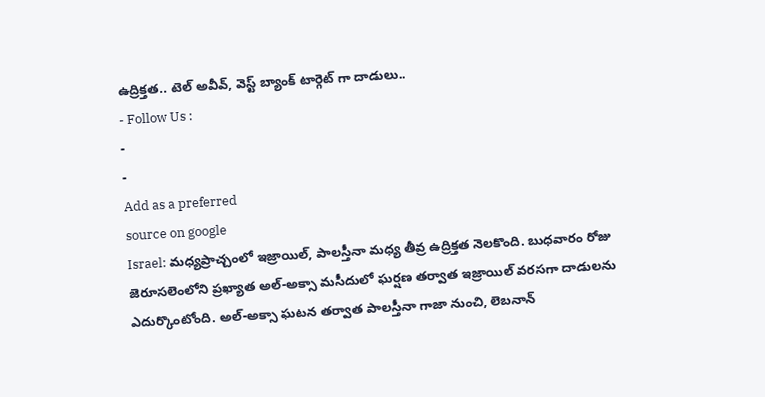ఉద్రిక్తత.. టెల్ అవీవ్, వెస్ట్ బ్యాంక్ టార్గెట్ గా దాడులు..
- Follow Us :
-
-
Add as a preferred
source on google
Israel: మధ్యప్రాచ్చంలో ఇజ్రాయిల్, పాలస్తీనా మధ్య తీవ్ర ఉద్రిక్తత నెలకొంది. బుధవారం రోజు జెరూసలెంలోని ప్రఖ్యాత అల్-అక్సా మసీదులో ఘర్షణ తర్వాత ఇజ్రాయిల్ వరసగా దాడులను ఎదుర్కొంటోంది. అల్-అక్సా ఘటన తర్వాత పాలస్తీనా గాజా నుంచి, లెబనాన్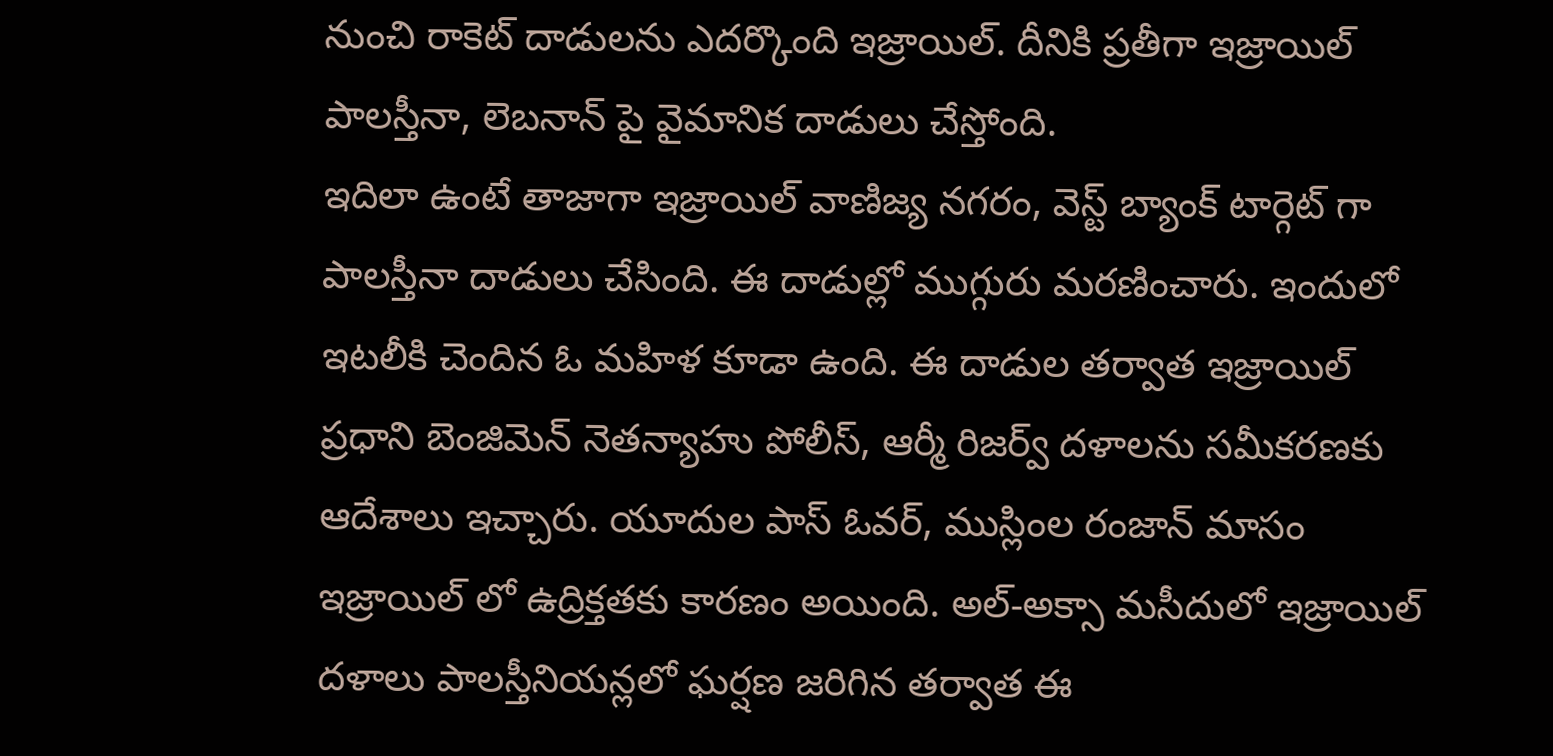నుంచి రాకెట్ దాడులను ఎదర్కొంది ఇజ్రాయిల్. దీనికి ప్రతీగా ఇజ్రాయిల్ పాలస్తీనా, లెబనాన్ పై వైమానిక దాడులు చేస్తోంది.
ఇదిలా ఉంటే తాజాగా ఇజ్రాయిల్ వాణిజ్య నగరం, వెస్ట్ బ్యాంక్ టార్గెట్ గా పాలస్తీనా దాడులు చేసింది. ఈ దాడుల్లో ముగ్గురు మరణించారు. ఇందులో ఇటలీకి చెందిన ఓ మహిళ కూడా ఉంది. ఈ దాడుల తర్వాత ఇజ్రాయిల్ ప్రధాని బెంజిమెన్ నెతన్యాహు పోలీస్, ఆర్మీ రిజర్వ్ దళాలను సమీకరణకు ఆదేశాలు ఇచ్చారు. యూదుల పాస్ ఓవర్, ముస్లింల రంజాన్ మాసం ఇజ్రాయిల్ లో ఉద్రిక్తతకు కారణం అయింది. అల్-అక్సా మసీదులో ఇజ్రాయిల్ దళాలు పాలస్తీనియన్లలో ఘర్షణ జరిగిన తర్వాత ఈ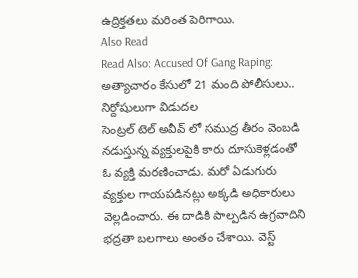ఉద్రిక్తతలు మరింత పెరిగాయి.
Also Read
Read Also: Accused Of Gang Raping: అత్యాచారం కేసులో 21 మంది పోలీసులు.. నిర్దోషులుగా విడుదల
సెంట్రల్ టెల్ అవీవ్ లో సముద్ర తీరం వెంబడి నడుస్తున్న వ్యక్తులపైకి కారు దూసుకెళ్లడంతో ఓ వ్యక్తి మరణించాడు. మరో ఏడుగురు వ్యక్తుల గాయపడినట్లు అక్కడి అధికారులు వెల్లడించారు. ఈ దాడికి పాల్పడిన ఉగ్రవాదిని భద్రతా బలగాలు అంతం చేశాయి. వెస్ట్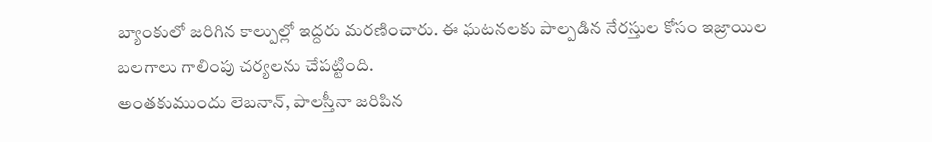బ్యాంకులో జరిగిన కాల్పుల్లో ఇద్దరు మరణించారు. ఈ ఘటనలకు పాల్పడిన నేరస్తుల కోసం ఇజ్రాయిల బలగాలు గాలింపు చర్యలను చేపట్టింది.
అంతకుముందు లెబనాన్, పాలస్తీనా జరిపిన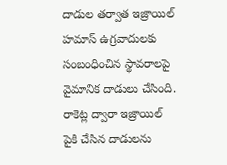దాడుల తర్వాత ఇజ్రాయిల్ హమాస్ ఉగ్రవాదులకు సంబంధించిన స్థావరాలపై వైమానిక దాడులు చేసింది. రాకెట్ల ద్వారా ఇజ్రాయిల్ పైకి చేసిన దాడులను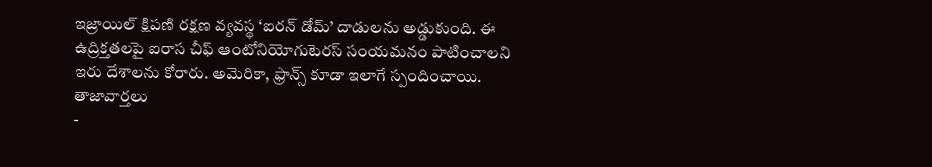ఇజ్రాయిల్ క్షిపణి రక్షణ వ్యవస్థ ‘ఐరన్ డోమ్’ దాడులను అడ్డుకుంది. ఈ ఉద్రిక్తతలపై ఐరాస చీఫ్ ఆంటోనియోగుటెరస్ సంయమనం పాటించాలని ఇరు దేశాలను కోరారు. అమెరికా, ఫ్రాన్స్ కూడా ఇలాగే స్పందించాయి.
తాజావార్తలు
-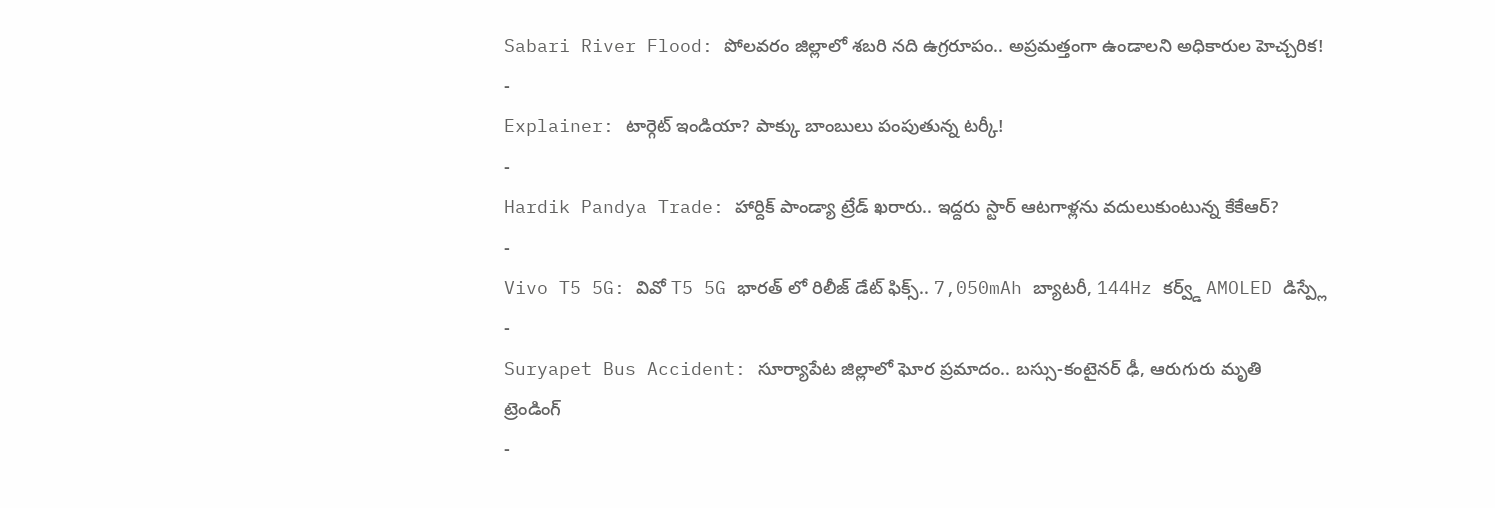Sabari River Flood: పోలవరం జిల్లాలో శబరి నది ఉగ్రరూపం.. అప్రమత్తంగా ఉండాలని అధికారుల హెచ్చరిక!
-
Explainer: టార్గెట్ ఇండియా? పాక్కు బాంబులు పంపుతున్న టర్కీ!
-
Hardik Pandya Trade: హార్దిక్ పాండ్యా ట్రేడ్ ఖరారు.. ఇద్దరు స్టార్ ఆటగాళ్లను వదులుకుంటున్న కేకేఆర్?
-
Vivo T5 5G: వివో T5 5G భారత్ లో రిలీజ్ డేట్ ఫిక్స్.. 7,050mAh బ్యాటరీ, 144Hz కర్వ్డ్ AMOLED డిస్ప్లే
-
Suryapet Bus Accident: సూర్యాపేట జిల్లాలో ఘోర ప్రమాదం.. బస్సు-కంటైనర్ ఢీ, ఆరుగురు మృతి
ట్రెండింగ్
-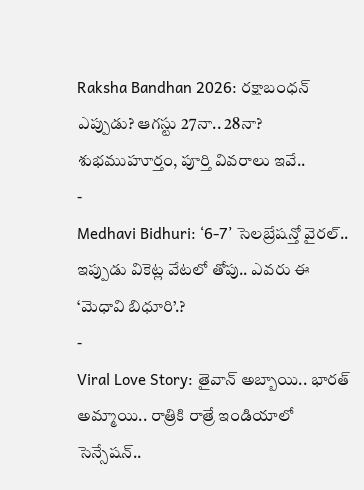Raksha Bandhan 2026: రక్షాబంధన్ ఎప్పుడు? ఆగస్టు 27నా.. 28నా? శుభముహూర్తం, పూర్తి వివరాలు ఇవే..
-
Medhavi Bidhuri: ‘6-7’ సెలబ్రేషన్తో వైరల్.. ఇప్పుడు వికెట్ల వేటలో తోపు.. ఎవరు ఈ ‘మెధావి బిధూరి’.?
-
Viral Love Story: తైవాన్ అబ్బాయి.. భారత్ అమ్మాయి.. రాత్రికి రాత్రే ఇండియాలో సెన్సేషన్..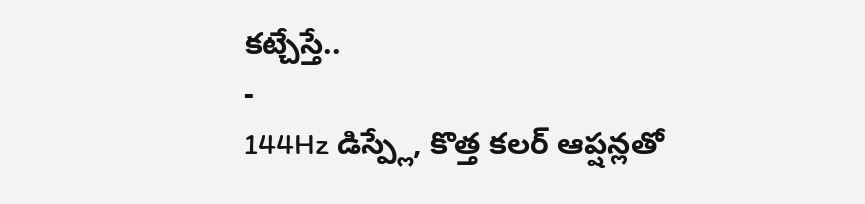కట్చేస్తే..
-
144Hz డిస్ప్లే, కొత్త కలర్ ఆప్షన్లతో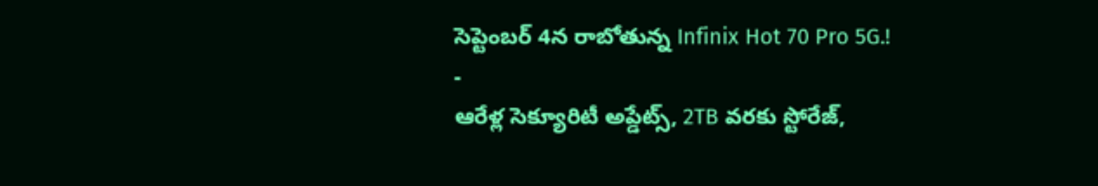సెప్టెంబర్ 4న రాబోతున్న Infinix Hot 70 Pro 5G.!
-
ఆరేళ్ల సెక్యూరిటీ అప్డేట్స్, 2TB వరకు స్టోరేజ్,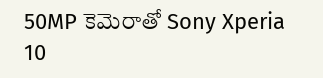50MP కెమెరాతో Sony Xperia 10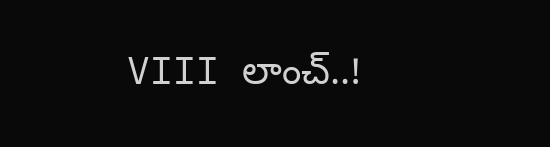VIII లాంచ్..!